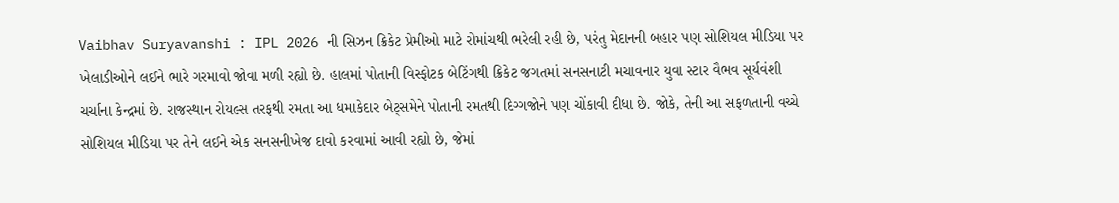Vaibhav Suryavanshi : IPL 2026 ની સિઝન ક્રિકેટ પ્રેમીઓ માટે રોમાંચથી ભરેલી રહી છે, પરંતુ મેદાનની બહાર પણ સોશિયલ મીડિયા પર ખેલાડીઓને લઈને ભારે ગરમાવો જોવા મળી રહ્યો છે. હાલમાં પોતાની વિસ્ફોટક બેટિંગથી ક્રિકેટ જગતમાં સનસનાટી મચાવનાર યુવા સ્ટાર વૈભવ સૂર્યવંશી ચર્ચાના કેન્દ્રમાં છે. રાજસ્થાન રોયલ્સ તરફથી રમતા આ ધમાકેદાર બેટ્સમેને પોતાની રમતથી દિગ્ગજોને પણ ચોંકાવી દીધા છે. જોકે, તેની આ સફળતાની વચ્ચે સોશિયલ મીડિયા પર તેને લઈને એક સનસનીખેજ દાવો કરવામાં આવી રહ્યો છે, જેમાં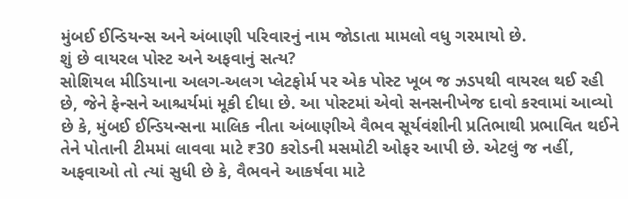મુંબઈ ઈન્ડિયન્સ અને અંબાણી પરિવારનું નામ જોડાતા મામલો વધુ ગરમાયો છે.
શું છે વાયરલ પોસ્ટ અને અફવાનું સત્ય?
સોશિયલ મીડિયાના અલગ-અલગ પ્લેટફોર્મ પર એક પોસ્ટ ખૂબ જ ઝડપથી વાયરલ થઈ રહી છે, જેને ફેન્સને આશ્ચર્યમાં મૂકી દીધા છે. આ પોસ્ટમાં એવો સનસનીખેજ દાવો કરવામાં આવ્યો છે કે, મુંબઈ ઈન્ડિયન્સના માલિક નીતા અંબાણીએ વૈભવ સૂર્યવંશીની પ્રતિભાથી પ્રભાવિત થઈને તેને પોતાની ટીમમાં લાવવા માટે ₹30 કરોડની મસમોટી ઓફર આપી છે. એટલું જ નહીં, અફવાઓ તો ત્યાં સુધી છે કે, વૈભવને આકર્ષવા માટે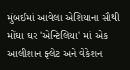મુંબઈમાં આવેલા એશિયાના સૌથી મોંઘા ઘર 'એન્ટિલિયા' માં એક આલીશાન ફ્લેટ અને વેકેશન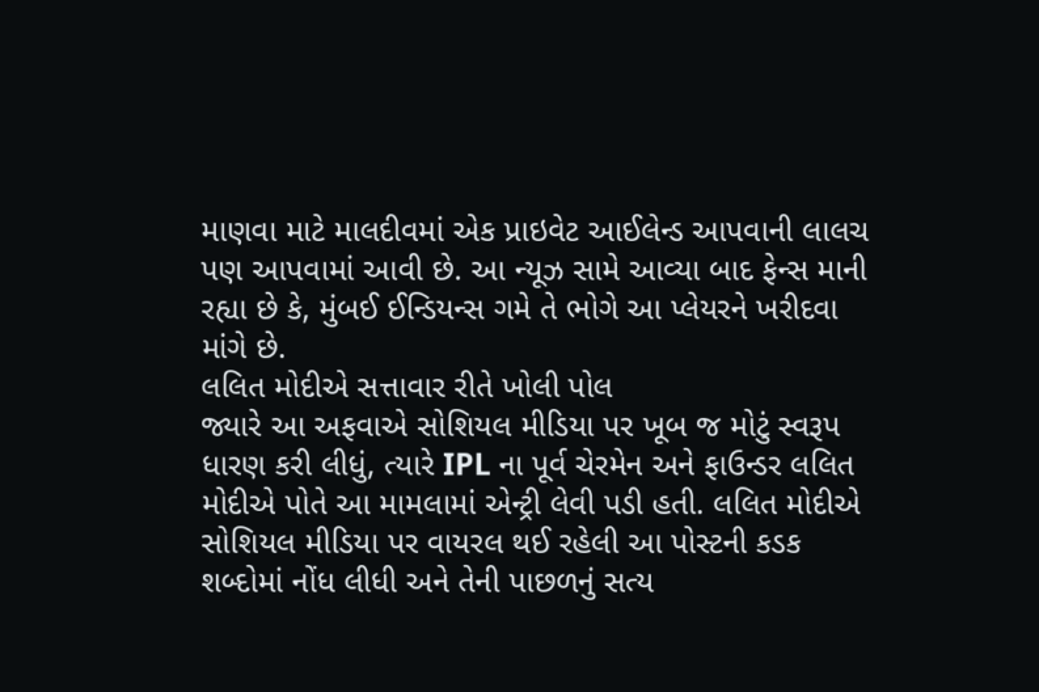માણવા માટે માલદીવમાં એક પ્રાઇવેટ આઈલેન્ડ આપવાની લાલચ પણ આપવામાં આવી છે. આ ન્યૂઝ સામે આવ્યા બાદ ફેન્સ માની રહ્યા છે કે, મુંબઈ ઈન્ડિયન્સ ગમે તે ભોગે આ પ્લેયરને ખરીદવા માંગે છે.
લલિત મોદીએ સત્તાવાર રીતે ખોલી પોલ
જ્યારે આ અફવાએ સોશિયલ મીડિયા પર ખૂબ જ મોટું સ્વરૂપ ધારણ કરી લીધું, ત્યારે IPL ના પૂર્વ ચેરમેન અને ફાઉન્ડર લલિત મોદીએ પોતે આ મામલામાં એન્ટ્રી લેવી પડી હતી. લલિત મોદીએ સોશિયલ મીડિયા પર વાયરલ થઈ રહેલી આ પોસ્ટની કડક શબ્દોમાં નોંધ લીધી અને તેની પાછળનું સત્ય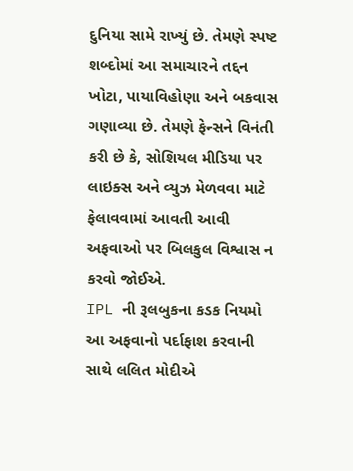દુનિયા સામે રાખ્યું છે. તેમણે સ્પષ્ટ શબ્દોમાં આ સમાચારને તદ્દન ખોટા, પાયાવિહોણા અને બકવાસ ગણાવ્યા છે. તેમણે ફેન્સને વિનંતી કરી છે કે, સોશિયલ મીડિયા પર લાઇક્સ અને વ્યુઝ મેળવવા માટે ફેલાવવામાં આવતી આવી અફવાઓ પર બિલકુલ વિશ્વાસ ન કરવો જોઈએ.
IPL ની રૂલબુકના કડક નિયમો
આ અફવાનો પર્દાફાશ કરવાની સાથે લલિત મોદીએ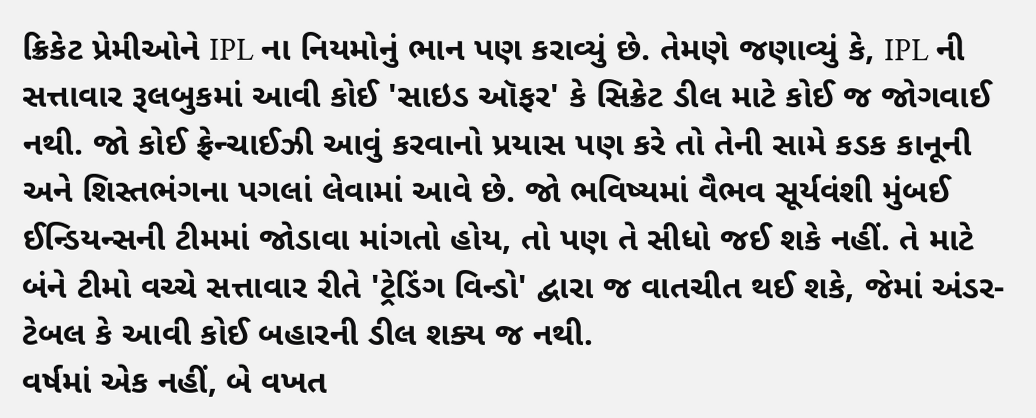ક્રિકેટ પ્રેમીઓને IPL ના નિયમોનું ભાન પણ કરાવ્યું છે. તેમણે જણાવ્યું કે, IPL ની સત્તાવાર રૂલબુકમાં આવી કોઈ 'સાઇડ ઑફર' કે સિક્રેટ ડીલ માટે કોઈ જ જોગવાઈ નથી. જો કોઈ ફ્રેન્ચાઈઝી આવું કરવાનો પ્રયાસ પણ કરે તો તેની સામે કડક કાનૂની અને શિસ્તભંગના પગલાં લેવામાં આવે છે. જો ભવિષ્યમાં વૈભવ સૂર્યવંશી મુંબઈ ઈન્ડિયન્સની ટીમમાં જોડાવા માંગતો હોય, તો પણ તે સીધો જઈ શકે નહીં. તે માટે બંને ટીમો વચ્ચે સત્તાવાર રીતે 'ટ્રેડિંગ વિન્ડો' દ્વારા જ વાતચીત થઈ શકે, જેમાં અંડર-ટેબલ કે આવી કોઈ બહારની ડીલ શક્ય જ નથી.
વર્ષમાં એક નહીં, બે વખત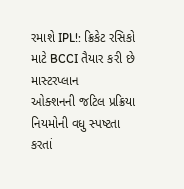રમાશે IPL!: ક્રિકેટ રસિકો માટે BCCI તૈયાર કરી છે માસ્ટરપ્લાન
ઓક્શનની જટિલ પ્રક્રિયા
નિયમોની વધુ સ્પષ્ટતા કરતાં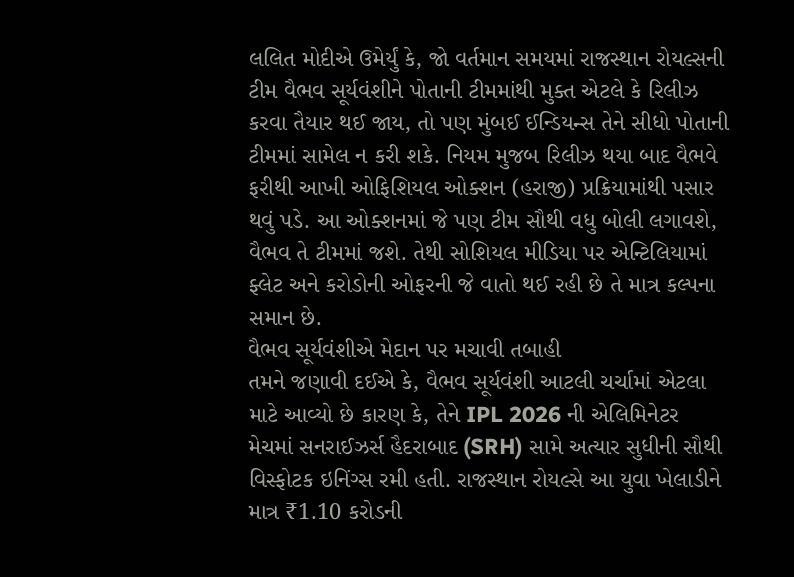લલિત મોદીએ ઉમેર્યું કે, જો વર્તમાન સમયમાં રાજસ્થાન રોયલ્સની ટીમ વૈભવ સૂર્યવંશીને પોતાની ટીમમાંથી મુક્ત એટલે કે રિલીઝ કરવા તૈયાર થઈ જાય, તો પણ મુંબઈ ઈન્ડિયન્સ તેને સીધો પોતાની ટીમમાં સામેલ ન કરી શકે. નિયમ મુજબ રિલીઝ થયા બાદ વૈભવે ફરીથી આખી ઓફિશિયલ ઓક્શન (હરાજી) પ્રક્રિયામાંથી પસાર થવું પડે. આ ઓક્શનમાં જે પણ ટીમ સૌથી વધુ બોલી લગાવશે, વૈભવ તે ટીમમાં જશે. તેથી સોશિયલ મીડિયા પર એન્ટિલિયામાં ફ્લેટ અને કરોડોની ઓફરની જે વાતો થઈ રહી છે તે માત્ર કલ્પના સમાન છે.
વૈભવ સૂર્યવંશીએ મેદાન પર મચાવી તબાહી
તમને જણાવી દઈએ કે, વૈભવ સૂર્યવંશી આટલી ચર્ચામાં એટલા માટે આવ્યો છે કારણ કે, તેને IPL 2026 ની એલિમિનેટર મેચમાં સનરાઈઝર્સ હૈદરાબાદ (SRH) સામે અત્યાર સુધીની સૌથી વિસ્ફોટક ઇનિંગ્સ રમી હતી. રાજસ્થાન રોયલ્સે આ યુવા ખેલાડીને માત્ર ₹1.10 કરોડની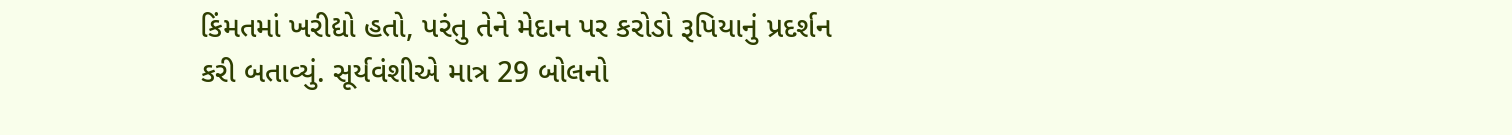કિંમતમાં ખરીદ્યો હતો, પરંતુ તેને મેદાન પર કરોડો રૂપિયાનું પ્રદર્શન કરી બતાવ્યું. સૂર્યવંશીએ માત્ર 29 બોલનો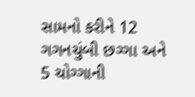સામનો કરીને 12 ગગનચુંબી છગ્ગા અને 5 ચોગ્ગાની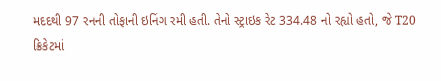મદદથી 97 રનની તોફાની ઇનિંગ રમી હતી. તેનો સ્ટ્રાઇક રેટ 334.48 નો રહ્યો હતો, જે T20 ક્રિકેટમાં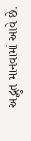અદ્ભુત માનવામાં આવે છે.